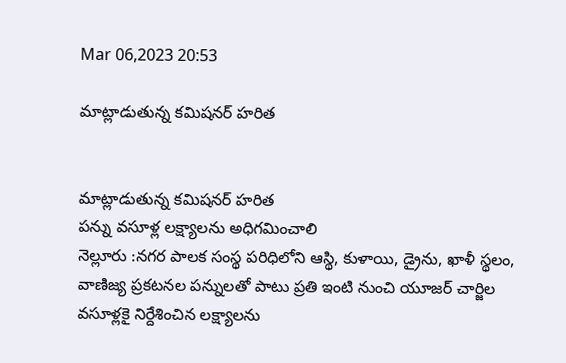Mar 06,2023 20:53

మాట్లాడుతున్న కమిషనర్‌ హరిత


మాట్లాడుతున్న కమిషనర్‌ హరిత
పన్ను వసూళ్ల లక్ష్యాలను అధిగమించాలి
నెల్లూరు :నగర పాలక సంస్థ పరిధిలోని ఆస్థి, కుళాయి, డ్రైను, ఖాళీ స్థలం, వాణిజ్య ప్రకటనల పన్నులతో పాటు ప్రతి ఇంటి నుంచి యూజర్‌ చార్జిల వసూళ్లకై నిర్దేశించిన లక్ష్యాలను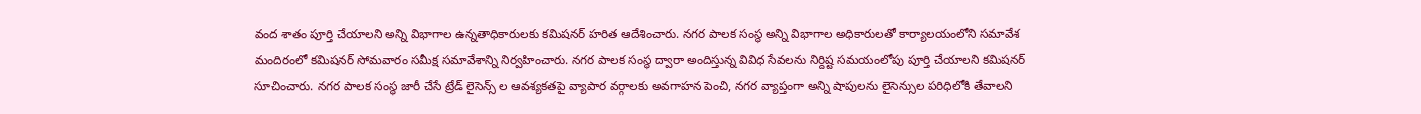వంద శాతం పూర్తి చేయాలని అన్ని విభాగాల ఉన్నతాధికారులకు కమిషనర్‌ హరిత ఆదేశించారు. నగర పాలక సంస్థ అన్ని విభాగాల అధికారులతో కార్యాలయంలోని సమావేశ మందిరంలో కమిషనర్‌ సోమవారం సమీక్ష సమావేశాన్ని నిర్వహించారు. నగర పాలక సంస్థ ద్వారా అందిస్తున్న వివిధ సేవలను నిర్దిష్ట సమయంలోపు పూర్తి చేయాలని కమిషనర్‌ సూచించారు. నగర పాలక సంస్థ జారీ చేసే ట్రేడ్‌ లైసెన్స్‌ ల ఆవశ్యకతపై వ్యాపార వర్గాలకు అవగాహన పెంచి, నగర వ్యాప్తంగా అన్ని షాపులను లైసెన్సుల పరిధిలోకి తేవాలని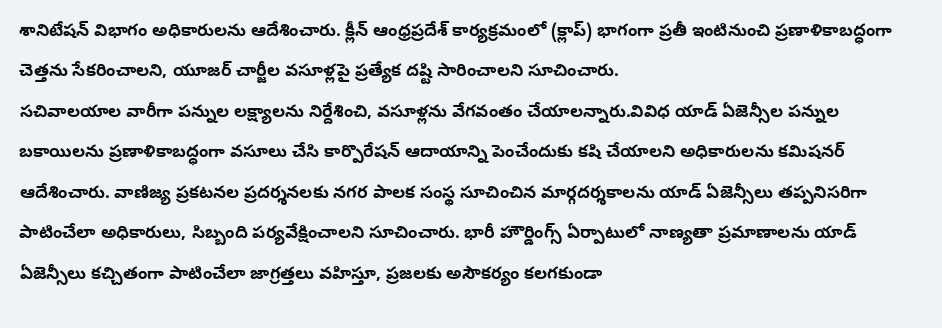శానిటేషన్‌ విభాగం అధికారులను ఆదేశించారు. క్లీన్‌ ఆంధ్రప్రదేశ్‌ కార్యక్రమంలో (క్లాప్‌) భాగంగా ప్రతీ ఇంటినుంచి ప్రణాళికాబద్ధంగా చెత్తను సేకరించాలని, యూజర్‌ చార్జీల వసూళ్లపై ప్రత్యేక దష్టి సారించాలని సూచించారు.
సచివాలయాల వారీగా పన్నుల లక్ష్యాలను నిర్దేశించి, వసూళ్లను వేగవంతం చేయాలన్నారు.వివిధ యాడ్‌ ఏజెన్సీల పన్నుల బకాయిలను ప్రణాళికాబద్ధంగా వసూలు చేసి కార్పొరేషన్‌ ఆదాయాన్ని పెంచేందుకు కషి చేయాలని అధికారులను కమిషనర్‌ ఆదేశించారు. వాణిజ్య ప్రకటనల ప్రదర్శనలకు నగర పాలక సంస్థ సూచించిన మార్గదర్శకాలను యాడ్‌ ఏజెన్సీలు తప్పనిసరిగా పాటించేలా అధికారులు, సిబ్బంది పర్యవేక్షించాలని సూచించారు. భారీ హౌర్డింగ్స్‌ ఏర్పాటులో నాణ్యతా ప్రమాణాలను యాడ్‌ ఏజెన్సీలు కచ్చితంగా పాటించేలా జాగ్రత్తలు వహిస్తూ, ప్రజలకు అసౌకర్యం కలగకుండా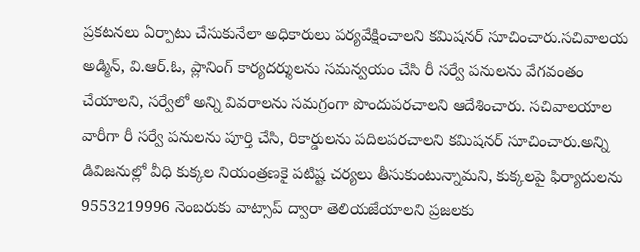ప్రకటనలు ఏర్పాటు చేసుకునేలా అధికారులు పర్యవేక్షించాలని కమిషనర్‌ సూచించారు.సచివాలయ అడ్మిన్‌, వి.ఆర్‌.ఓ, ప్లానింగ్‌ కార్యదర్శులను సమన్వయం చేసి రీ సర్వే పనులను వేగవంతం చేయాలని, సర్వేలో అన్ని వివరాలను సమగ్రంగా పొందుపరచాలని ఆదేశించారు. సచివాలయాల వారీగా రీ సర్వే పనులను పూర్తి చేసి, రికార్డులను పదిలపరచాలని కమిషనర్‌ సూచించారు.అన్ని డివిజనుల్లో వీధి కుక్కల నియంత్రణకై పటిష్ట చర్యలు తీసుకుంటున్నామని, కుక్కలపై ఫిర్యాదులను 9553219996 నెంబరుకు వాట్సాప్‌ ద్వారా తెలియజేయాలని ప్రజలకు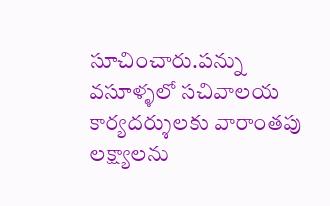సూచించారు.పన్ను వసూళ్ళలో సచివాలయ కార్యదర్శులకు వారాంతపు లక్ష్యాలను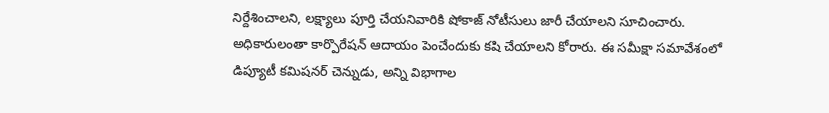నిర్దేశించాలని, లక్ష్యాలు పూర్తి చేయనివారికి షోకాజ్‌ నోటీసులు జారీ చేయాలని సూచించారు. అధికారులంతా కార్పొరేషన్‌ ఆదాయం పెంచేందుకు కషి చేయాలని కోరారు. ఈ సమీక్షా సమావేశంలో డిప్యూటీ కమిషనర్‌ చెన్నుడు, అన్ని విభాగాల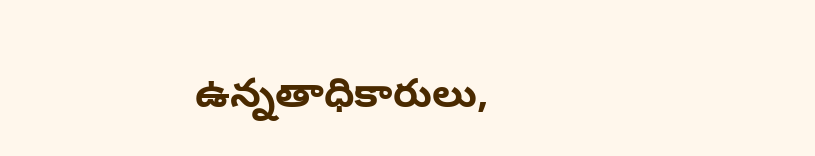ఉన్నతాధికారులు,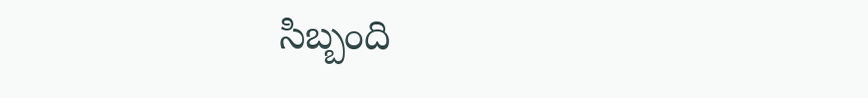సిబ్బంది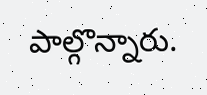పాల్గొన్నారు.